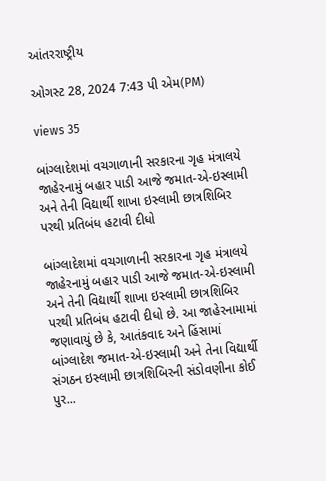આંતરરાષ્ટ્રીય

ઓગસ્ટ 28, 2024 7:43 પી એમ(PM)

views 35

બાંગ્લાદેશમાં વચગાળાની સરકારના ગૃહ મંત્રાલયે જાહેરનામું બહાર પાડી આજે જમાત-એ-ઇસ્લામી અને તેની વિદ્યાર્થી શાખા ઇસ્લામી છાત્રશિબિર પરથી પ્રતિબંધ હટાવી દીધો

બાંગ્લાદેશમાં વચગાળાની સરકારના ગૃહ મંત્રાલયે જાહેરનામું બહાર પાડી આજે જમાત-એ-ઇસ્લામી અને તેની વિદ્યાર્થી શાખા ઇસ્લામી છાત્રશિબિર પરથી પ્રતિબંધ હટાવી દીધો છે. આ જાહેરનામામાં જણાવાયું છે કે, આતંકવાદ અને હિંસામાં બાંગ્લાદેશ જમાત-એ-ઇસ્લામી અને તેના વિદ્યાર્થી સંગઠન ઇસ્લામી છાત્રશિબિરની સંડોવણીના કોઈ પુર...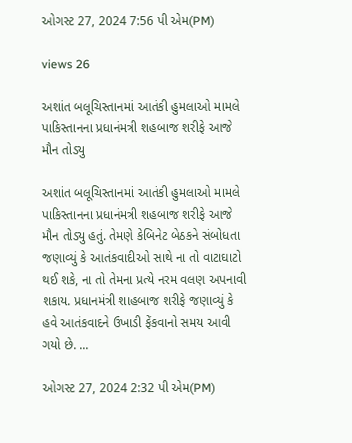ઓગસ્ટ 27, 2024 7:56 પી એમ(PM)

views 26

અશાંત બલૂચિસ્તાનમાં આતંકી હુમલાઓ મામલે પાકિસ્તાનના પ્રધાનંમત્રી શહબાજ શરીફે આજે મૌન તોડ્યુ

અશાંત બલૂચિસ્તાનમાં આતંકી હુમલાઓ મામલે પાકિસ્તાનના પ્રધાનંમત્રી શહબાજ શરીફે આજે મૌન તોડ્યુ હતું. તેમણે કેબિનેટ બેઠકને સંબોધતા જણાવ્યું કે આતંકવાદીઓ સાથે ના તો વાટાઘાટો થઈ શકે, ના તો તેમના પ્રત્યે નરમ વલણ અપનાવી શકાય. પ્રધાનમંત્રી શાહબાજ શરીફે જણાવ્યું કે હવે આતંકવાદને ઉખાડી ફેંકવાનો સમય આવી ગયો છે. ...

ઓગસ્ટ 27, 2024 2:32 પી એમ(PM)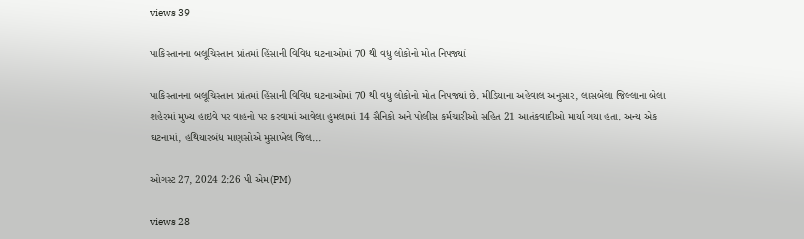views 39

પાકિસ્તાનના બલૂચિસ્તાન પ્રાંતમાં હિંસાની વિવિધ ઘટનાઓમાં 70 થી વધુ લોકોનો મોત નિપજ્યાં

પાકિસ્તાનના બલૂચિસ્તાન પ્રાંતમાં હિંસાની વિવિધ ઘટનાઓમાં 70 થી વધુ લોકોનો મોત નિપજ્યાં છે. મીડિયાના અહેવાલ અનુસાર, લાસબેલા જિલ્લાના બેલા શહેરમાં મુખ્ય હાઇવે પર વાહનો પર કરવામાં આવેલા હુમલામાં 14 સૈનિકો અને પોલીસ કર્મચારીઓ સહિત 21 આતંકવાદીઓ માર્યા ગયા હતા. અન્ય એક ઘટનામાં, હથિયારબંધ માણસોએ મુસાખેલ જિલ...

ઓગસ્ટ 27, 2024 2:26 પી એમ(PM)

views 28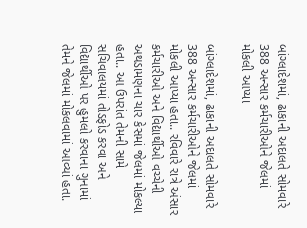બાંગ્લાદેશમાં, ઢાકાની અદાલતે સોમવારે 388 અન્સાર કર્મચારીઓને જેલમાં મોકલી આપ્યા

બાંગ્લાદેશમાં, ઢાકાની અદાલતે સોમવારે 388 અન્સાર કર્મચારીઓને જેલમાં મોકલી આપ્યા હતા.. રવિવારે રાત્રે અંસાર કર્મચારીઓ અને વિદ્યાર્થીઓ વચ્ચેની અથડામણના ચાર કેસમાં જેલમાં મોકલ્યા હતા.. આ ઉપરાંત તેમની સામે સચિવાલયમાં તોડફોડ કરવા અને વિદ્યાર્થીઓ પર હુમલો કરવાના ગુનામાં તેમને જેલમાં મોકલવામાં આવ્યાં હતા.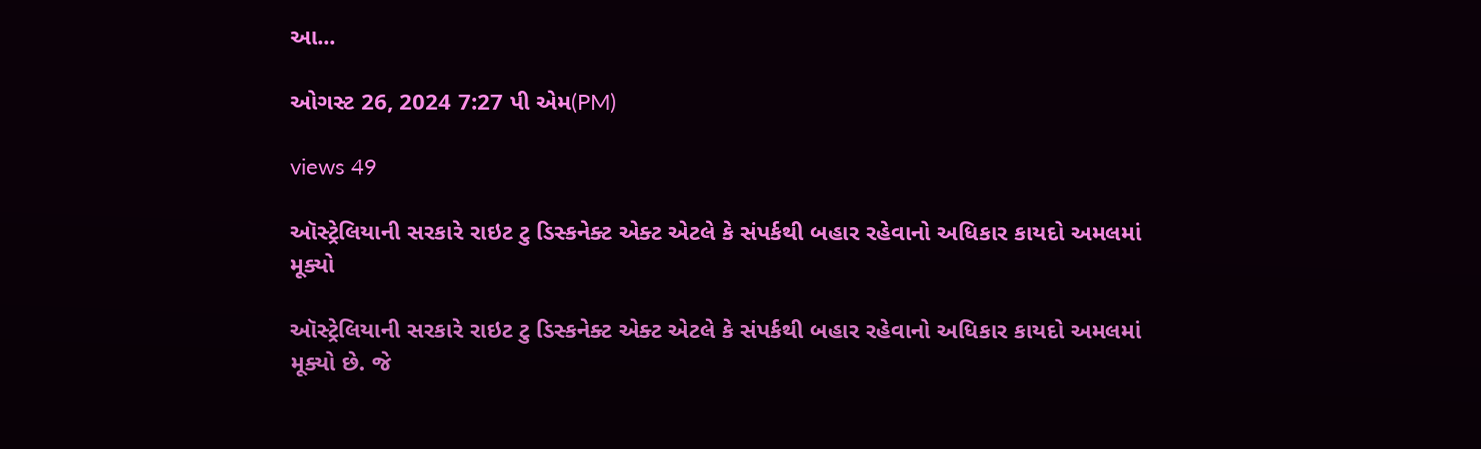આ...

ઓગસ્ટ 26, 2024 7:27 પી એમ(PM)

views 49

ઑસ્ટ્રેલિયાની સરકારે રાઇટ ટુ ડિસ્કનેક્ટ એક્ટ એટલે કે સંપર્કથી બહાર રહેવાનો અધિકાર કાયદો અમલમાં મૂક્યો

ઑસ્ટ્રેલિયાની સરકારે રાઇટ ટુ ડિસ્કનેક્ટ એક્ટ એટલે કે સંપર્કથી બહાર રહેવાનો અધિકાર કાયદો અમલમાં મૂક્યો છે. જે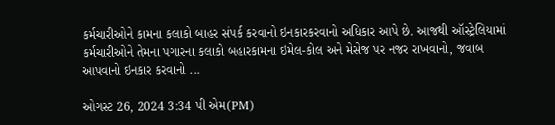કર્મચારીઓને કામના કલાકો બાહર સંપર્ક કરવાનો ઇનકારકરવાનો અધિકાર આપે છે. આજથી ઑસ્ટ્રેલિયામાં કર્મચારીઓને તેમના પગારના કલાકો બહારકામના ઇમેલ-કોલ અને મેસેજ પર નજર રાખવાનો, જવાબ આપવાનો ઇનકાર કરવાનો ...

ઓગસ્ટ 26, 2024 3:34 પી એમ(PM)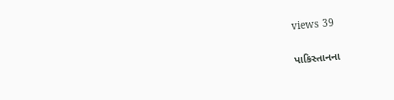views 39

પાકિસ્તાનના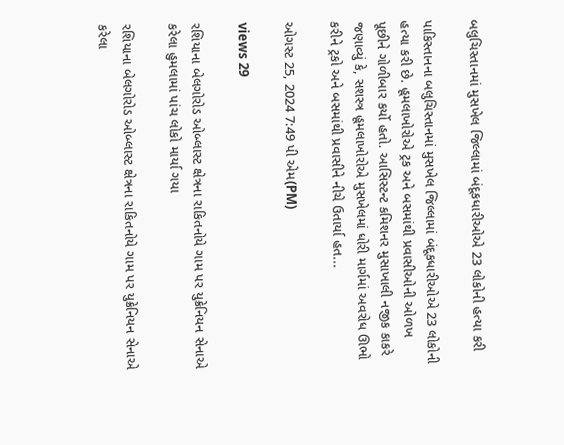બલુચિસ્તાનમાં મુસખેલ જિલ્લામાં બંદૂકધારીઓએ 23 લોકોની હત્યા કરી

પાકિસ્તાનના બલુચિસ્તાનમાં મુસખેલ જિલ્લામાં બંદૂકધારીઓએ 23 લોકોની હત્યા કરી છે. હૂમલાખોરોએ ટ્રક અને બસમાંથી પ્રવાસીઓની ઓળખ પૂછીને ગોળીબાર કર્યો હતો. આસિસ્ટન્ટ કમિશનર મુસાખાલી નજીક કાકરે જણાવ્યું કે, સશસ્ત્ર હૂમલાખોરોએ મુસખેલમાં ધોરી માર્ગમાં અવરોધ ઊભો કરીને ટ્રકો અને બસમાંથી પ્રવાસીને નીચે ઉતાર્યા હત...

ઓગસ્ટ 25, 2024 7:49 પી એમ(PM)

views 29

રશિયાના બેલગોરોડ ઓબ્લાસ્ટ ક્ષેત્રના રાકિતનોયે ગામ પર યુક્રેનિયન સેનાએ કરેલા હુમલામાં પાંચ લોકો માર્યા ગયા

રશિયાના બેલગોરોડ ઓબ્લાસ્ટ ક્ષેત્રના રાકિતનોયે ગામ પર યુક્રેનિયન સેનાએ કરેલા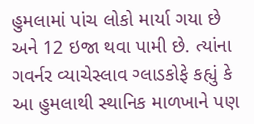હુમલામાં પાંચ લોકો માર્યા ગયા છે અને 12 ઇજા થવા પામી છે. ત્યાંના ગવર્નર વ્યાચેસ્લાવ ગ્લાડકોફે કહ્યું કે આ હુમલાથી સ્થાનિક માળખાને પણ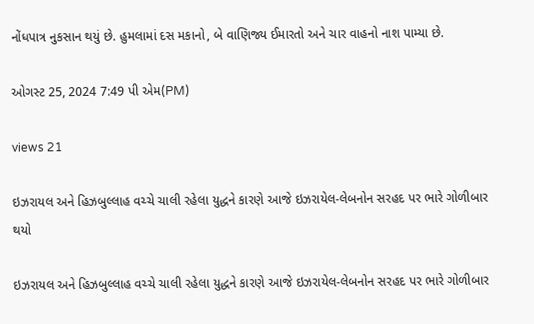નોંધપાત્ર નુકસાન થયું છે. હુમલામાં દસ મકાનો, બે વાણિજ્ય ઈમારતો અને ચાર વાહનો નાશ પામ્યા છે.

ઓગસ્ટ 25, 2024 7:49 પી એમ(PM)

views 21

ઇઝરાયલ અને હિઝબુલ્લાહ વચ્ચે ચાલી રહેલા યુદ્ધને કારણે આજે ઇઝરાયેલ-લેબનોન સરહદ પર ભારે ગોળીબાર થયો

ઇઝરાયલ અને હિઝબુલ્લાહ વચ્ચે ચાલી રહેલા યુદ્ધને કારણે આજે ઇઝરાયેલ-લેબનોન સરહદ પર ભારે ગોળીબાર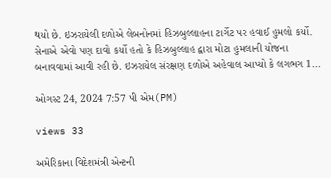થયો છે. ઇઝરાયેલી દળોએ લેબનોનમાં હિઝબુલ્લાહના ટાર્ગેટ પર હવાઈ હુમલો કર્યો. સેનાએ એવો પણ દાવો કર્યો હતો કે હિઝબુલ્લાહ દ્વારા મોટા હુમલાની યોજના બનાવવામાં આવી રહી છે. ઇઝરાયેલ સંરક્ષણ દળોએ અહેવાલ આપ્યો કે લગભગ 1...

ઓગસ્ટ 24, 2024 7:57 પી એમ(PM)

views 33

અમેરિકાના વિદેશમંત્રી એન્ટની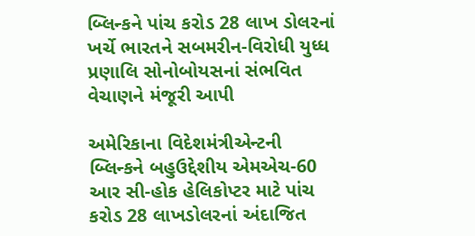બ્લિન્કને પાંચ કરોડ 28 લાખ ડોલરનાં ખર્ચે ભારતને સબમરીન-વિરોધી યુધ્ધ પ્રણાલિ સોનોબોયસનાં સંભવિત વેચાણને મંજૂરી આપી

અમેરિકાના વિદેશમંત્રીએન્ટની બ્લિન્કને બહુઉદ્દેશીય એમએચ-60 આર સી-હોક હેલિકોપ્ટર માટે પાંચ કરોડ 28 લાખડોલરનાં અંદાજિત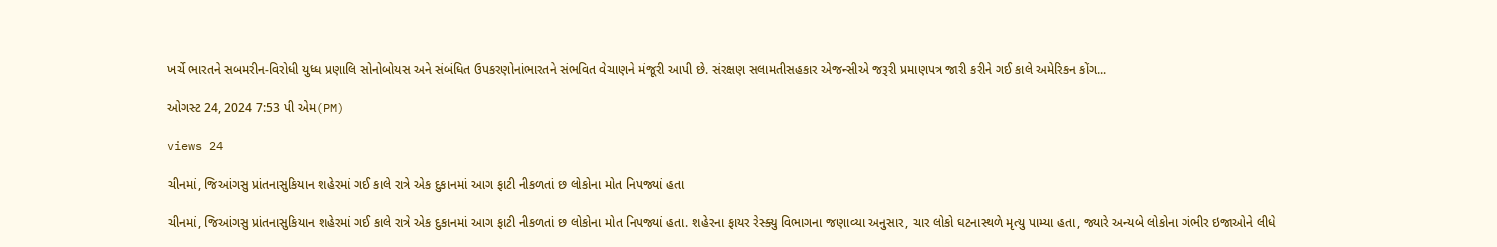ખર્ચે ભારતને સબમરીન-વિરોધી યુધ્ધ પ્રણાલિ સોનોબોયસ અને સંબંધિત ઉપકરણોનાંભારતને સંભવિત વેચાણને મંજૂરી આપી છે. સંરક્ષણ સલામતીસહકાર એજન્સીએ જરૂરી પ્રમાણપત્ર જારી કરીને ગઈ કાલે અમેરિકન કોંગ...

ઓગસ્ટ 24, 2024 7:53 પી એમ(PM)

views 24

ચીનમાં, જિઆંગસુ પ્રાંતનાસુકિયાન શહેરમાં ગઈ કાલે રાત્રે એક દુકાનમાં આગ ફાટી નીકળતાં છ લોકોના મોત નિપજ્યાં હતા

ચીનમાં, જિઆંગસુ પ્રાંતનાસુકિયાન શહેરમાં ગઈ કાલે રાત્રે એક દુકાનમાં આગ ફાટી નીકળતાં છ લોકોના મોત નિપજ્યાં હતા. શહેરના ફાયર રેસ્ક્યુ વિભાગના જણાવ્યા અનુસાર, ચાર લોકો ઘટનાસ્થળે મૃત્યુ પામ્યા હતા, જ્યારે અન્યબે લોકોના ગંભીર ઇજાઓને લીધે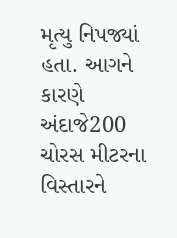મૃત્યુ નિપજ્યાં હતા. આગને કારણે અંદાજે200 ચોરસ મીટરના વિસ્તારને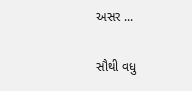અસર ...

સૌથી વધુ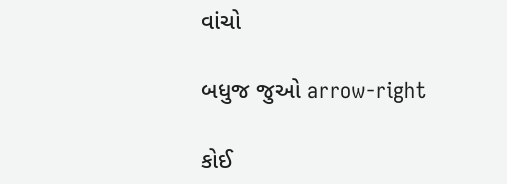વાંચો

બધુજ જુઓ arrow-right

કોઈ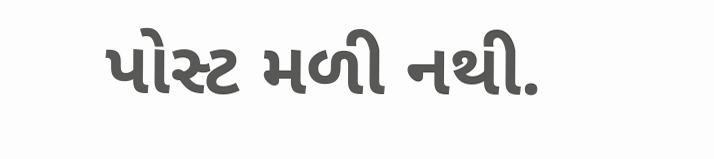પોસ્ટ મળી નથી.